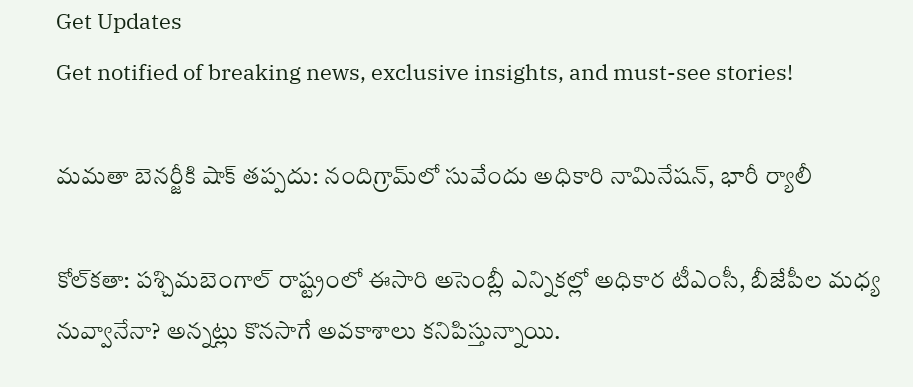Get Updates
Get notified of breaking news, exclusive insights, and must-see stories!

మమతా బెనర్జీకి షాక్ తప్పదు: నందిగ్రామ్‌లో సువేందు అధికారి నామినేషన్, భారీ ర్యాలీ

కోల్‌కతా: పశ్చిమబెంగాల్ రాష్ట్రంలో ఈసారి అసెంబ్లీ ఎన్నికల్లో అధికార టీఎంసీ, బీజేపీల మధ్య నువ్వానేనా? అన్నట్లు కొనసాగే అవకాశాలు కనిపిస్తున్నాయి.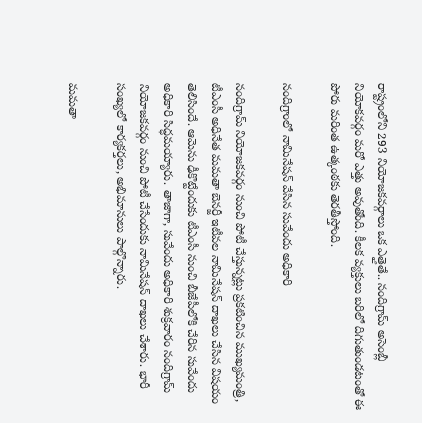రాష్ట్రంలోని 293 నియోజకవర్గాలు ఒక ఎత్తైతే.. నందిగ్రామ్ అసెంబ్లీ నియోకవర్గం మరో ఎత్తు అవుతోంది. కీలక వ్యక్తులు బరిలో దిగుతుండటంతో ఈ పోరు మరింత ఉత్కంఠకు తెరతీస్తోంది.

నందిగ్రాంలో నామినేషన్ వేసిన సువేందు అధికారి

నందిగ్రామ్ నియోజకవర్గం నుంచి పోటీ చేస్తున్నట్లు ప్రకటించిన ముఖ్యమంత్రి, టీఎంసీ అధినేత మమతా బెనర్జీ ఇటీవల నామినేషన్ దాఖలు చేసిన విషయం తెలిసిందే. ఆమెను ఢీకొట్టేందుకు టీఎంసీ నుంచి బీజేపీలోకి చేరిన సువేందు అధికారి సిద్ధమయ్యారు. తాజాగా, సువేందు అధికారి శుక్రవారం నందిగ్రామ్ నియోజకవర్గం నుంచి పోటీ చేసేందుకు నామినేషన్ దాఖలు చేశారు. భారీ సంఖ్యలో కార్యకర్తలు, అభిమానులు పాల్గొన్నారు.

మమతా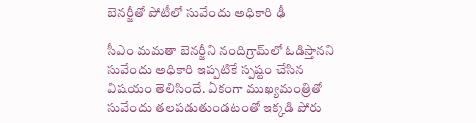బెనర్జీతో పోటీలో సువేందు అధికారి ఢీ

సీఎం మమతా బెనర్జీని నందిగ్రామ్‌లో ఓడిస్తానని సువేందు అధికారి ఇప్పటికే స్పష్టం చేసిన విషయం తెలిసిందే. ఏకంగా ముఖ్యమంత్రితో సువేందు తలపడుతుండటంతో ఇక్కడి పోరు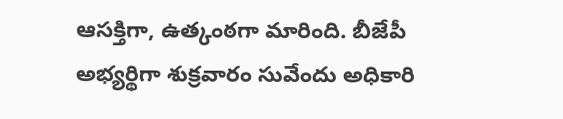ఆసక్తిగా, ఉత్కంఠగా మారింది. బీజేపీ అభ్యర్థిగా శుక్రవారం సువేందు అధికారి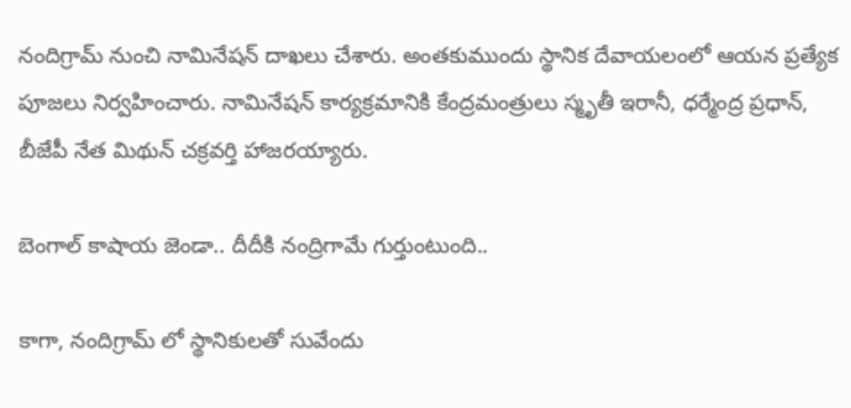నందిగ్రామ్ నుంచి నామినేషన్ దాఖలు చేశారు. అంతకుముందు స్థానిక దేవాయలంలో ఆయన ప్రత్యేక పూజలు నిర్వహించారు. నామినేషన్ కార్యక్రమానికి కేంద్రమంత్రులు స్మృతీ ఇరానీ, ధర్మేంద్ర ప్రధాన్, బీజేపీ నేత మిథున్ చక్రవర్తి హాజరయ్యారు.

బెంగాల్ కాషాయ జెండా.. దీదీకి నంద్రిగామే గుర్తుంటుంది..

కాగా, నందిగ్రామ్ లో స్థానికులతో సువేందు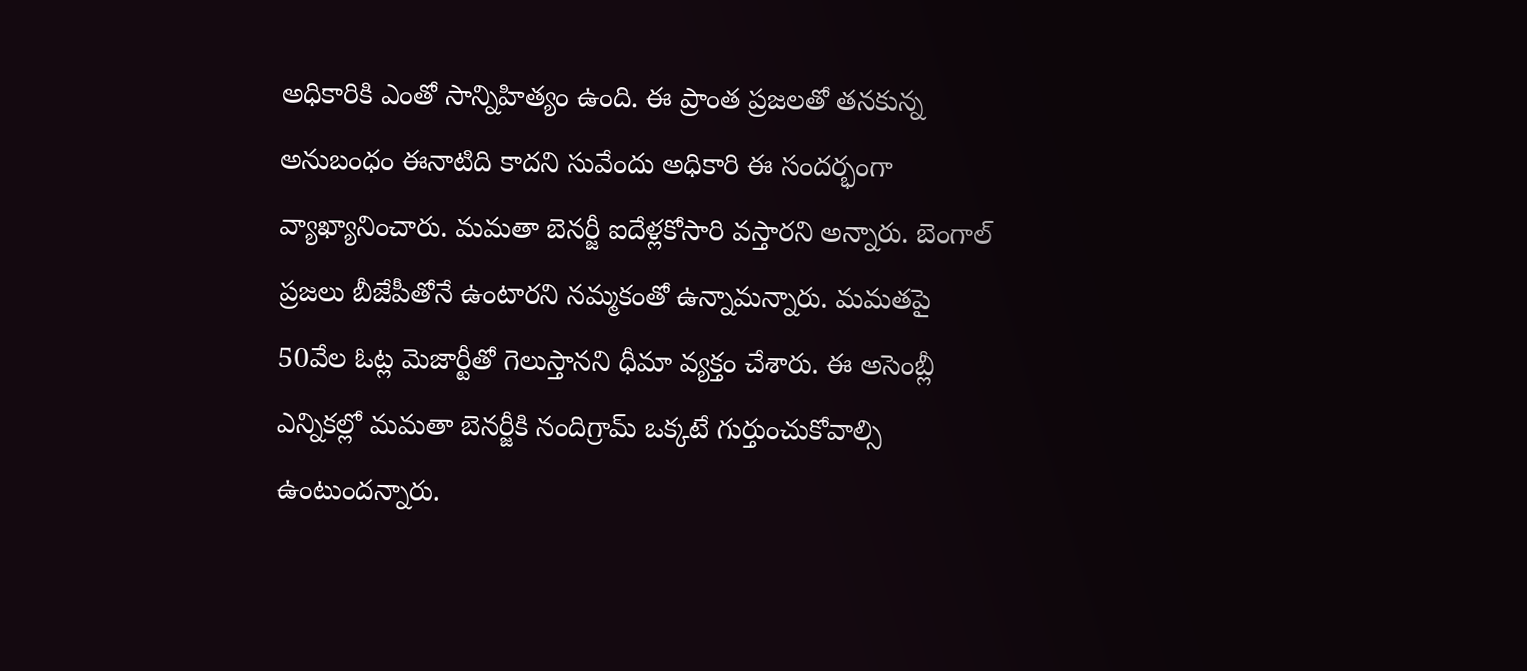అధికారికి ఎంతో సాన్నిహిత్యం ఉంది. ఈ ప్రాంత ప్రజలతో తనకున్న అనుబంధం ఈనాటిది కాదని సువేందు అధికారి ఈ సందర్భంగా వ్యాఖ్యానించారు. మమతా బెనర్జీ ఐదేళ్లకోసారి వస్తారని అన్నారు. బెంగాల్ ప్రజలు బీజేపీతోనే ఉంటారని నమ్మకంతో ఉన్నామన్నారు. మమతపై 50వేల ఓట్ల మెజార్టీతో గెలుస్తానని ధీమా వ్యక్తం చేశారు. ఈ అసెంబ్లీ ఎన్నికల్లో మమతా బెనర్జీకి నందిగ్రామ్ ఒక్కటే గుర్తుంచుకోవాల్సి ఉంటుందన్నారు.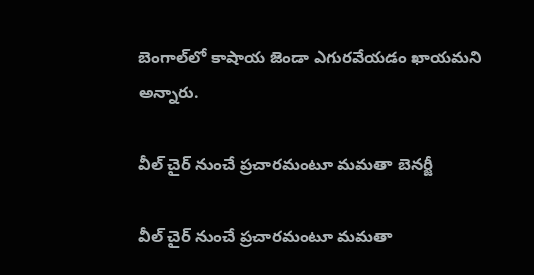బెంగాల్‌లో కాషాయ జెండా ఎగురవేయడం ఖాయమని అన్నారు.

వీల్ చైర్ నుంచే ప్రచారమంటూ మమతా బెనర్జీ

వీల్ చైర్ నుంచే ప్రచారమంటూ మమతా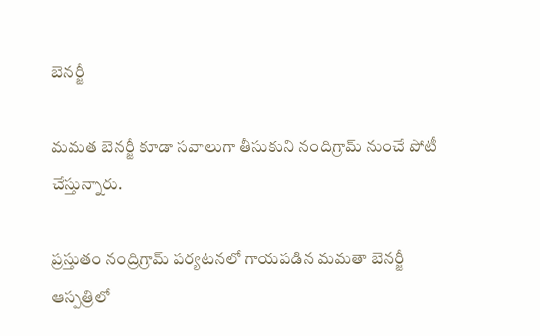బెనర్జీ

మమత బెనర్జీ కూడా సవాలుగా తీసుకుని నందిగ్రామ్ నుంచే పోటీ చేస్తున్నారు.

ప్రస్తుతం నంద్రిగ్రామ్ పర్యటనలో గాయపడిన మమతా బెనర్జీ ఆస్పత్రిలో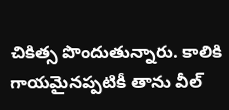చికిత్స పొందుతున్నారు. కాలికి గాయమైనప్పటికీ తాను వీల్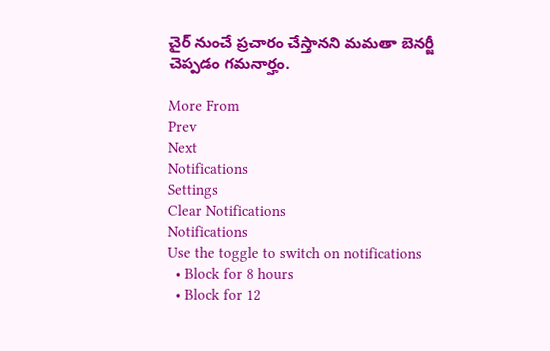చైర్ నుంచే ప్రచారం చేస్తానని మమతా బెనర్జీ చెప్పడం గమనార్హం.

More From
Prev
Next
Notifications
Settings
Clear Notifications
Notifications
Use the toggle to switch on notifications
  • Block for 8 hours
  • Block for 12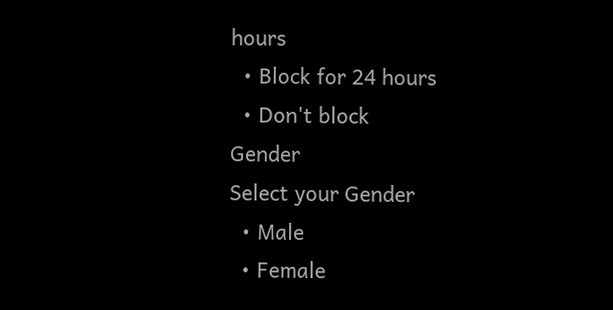hours
  • Block for 24 hours
  • Don't block
Gender
Select your Gender
  • Male
  • Female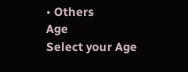• Others
Age
Select your Age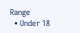Range
  • Under 18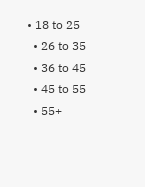• 18 to 25
  • 26 to 35
  • 36 to 45
  • 45 to 55
  • 55+